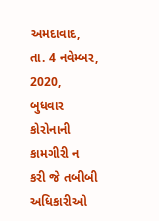અમદાવાદ, તા. 4 નવેમ્બર, 2020, બુધવાર
કોરોનાની કામગીરી ન કરી જે તબીબી અધિકારીઓ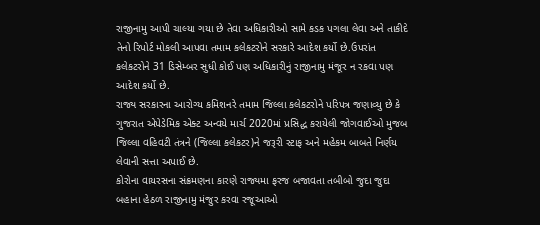રાજીનામુ આપી ચાલ્યા ગયા છે તેવા અધિકારીઓ સામે કડક પગલા લેવા અને તાકીદે તેનો રિપોર્ટ મોકલી આપવા તમામ કલેકટરોને સરકારે આદેશ કર્યો છે.ઉપરાંત કલેકટરોને 31 ડિસેમ્બર સુધી કોઈ પણ અધિકારીનું રાજીનામુ મંજૂર ન રકવા પણ આદેશ કર્યો છે.
રાજ્ય સરકારના આરોગ્ય કમિશનરે તમામ જિલ્લા કલેકટરોને પરિપત્ર જણાવ્યુ છે કે ગુજરાત એપેડેમિક એક્ટ અન્વયે માર્ચ 2020માં પ્રસિદ્ધ કરાયેલી જોગવાઈઓ મુજબ જિલ્લા વહિવટી તંત્રને (જિલ્લા કલેકટર)ને જરૂરી સ્ટાફ અને મહેકમ બાબતે નિર્ણય લેવાની સત્તા અપાઈ છે.
કોરોના વાયરસના સંક્રમણના કારણે રાજ્યમા ફરજ બજાવતા તબીબો જુદા જુદા બહાના હેઠળ રાજીનામુ મંજુર કરવા રજૂઆઓ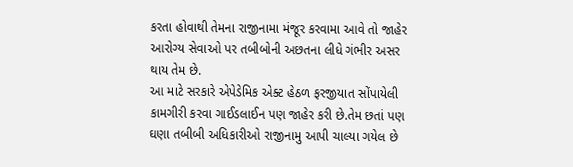કરતા હોવાથી તેમના રાજીનામા મંજૂર કરવામા આવે તો જાહેર આરોગ્ય સેવાઓ પર તબીબોની અછતના લીધે ગંભીર અસર થાય તેમ છે.
આ માટે સરકારે એપેડેમિક એક્ટ હેઠળ ફરજીયાત સોંપાયેલી કામગીરી કરવા ગાઈડલાઈન પણ જાહેર કરી છે.તેમ છતાં પણ ઘણા તબીબી અધિકારીઓ રાજીનામુ આપી ચાલ્યા ગયેલ છે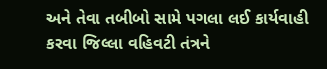અને તેવા તબીબો સામે પગલા લઈ કાર્યવાહી કરવા જિલ્લા વહિવટી તંત્રને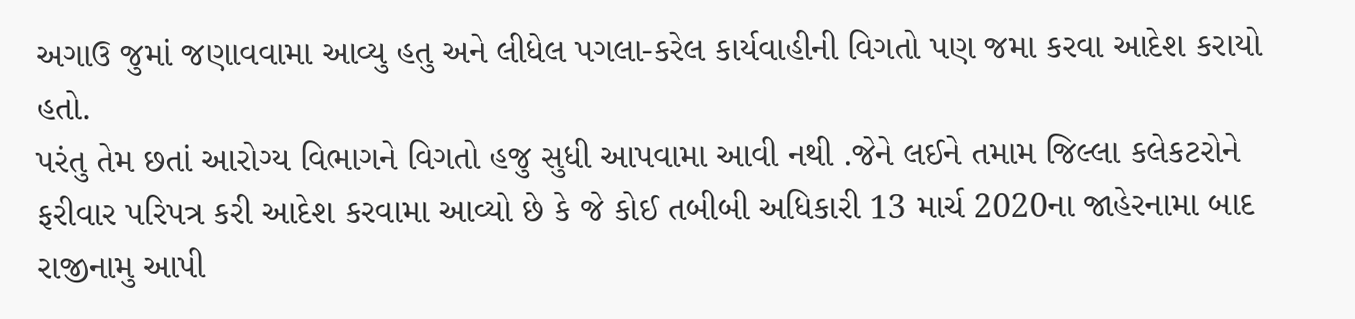અગાઉ જુમાં જણાવવામા આવ્યુ હતુ અને લીધેલ પગલા-કરેલ કાર્યવાહીની વિગતો પણ જમા કરવા આદેશ કરાયો હતો.
પરંતુ તેમ છતાં આરોગ્ય વિભાગને વિગતો હજુ સુધી આપવામા આવી નથી .જેને લઈને તમામ જિલ્લા કલેકટરોને ફરીવાર પરિપત્ર કરી આદેશ કરવામા આવ્યો છે કે જે કોઈ તબીબી અધિકારી 13 માર્ચ 2020ના જાહેરનામા બાદ રાજીનામુ આપી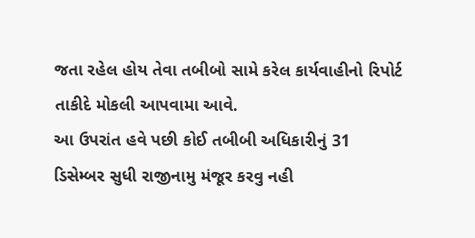જતા રહેલ હોય તેવા તબીબો સામે કરેલ કાર્યવાહીનો રિપોર્ટ તાકીદે મોકલી આપવામા આવે.
આ ઉપરાંત હવે પછી કોઈ તબીબી અધિકારીનું 31 ડિસેમ્બર સુધી રાજીનામુ મંજૂર કરવુ નહી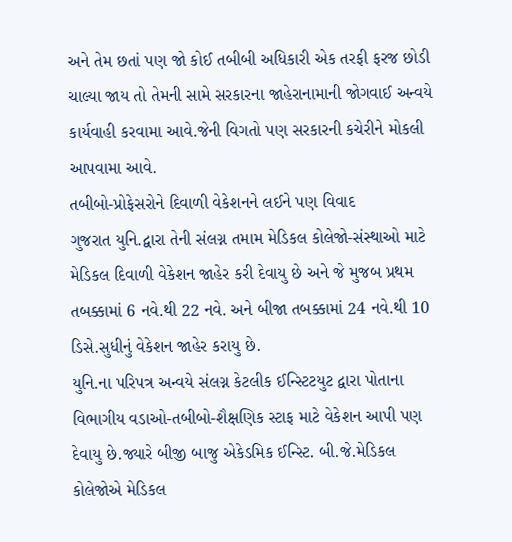અને તેમ છતાં પણ જો કોઈ તબીબી અધિકારી એક તરફી ફરજ છોડી ચાલ્યા જાય તો તેમની સામે સરકારના જાહેરાનામાની જોગવાઈ અન્વયે કાર્યવાહી કરવામા આવે.જેની વિગતો પણ સરકારની કચેરીને મોકલી આપવામા આવે.
તબીબો-પ્રોફેસરોને દિવાળી વેકેશનને લઈને પણ વિવાદ
ગુજરાત યુનિ.દ્વારા તેની સંલગ્ન તમામ મેડિકલ કોલેજો-સંસ્થાઓ માટે મેડિકલ દિવાળી વેકેશન જાહેર કરી દેવાયુ છે અને જે મુજબ પ્રથમ તબક્કામાં 6 નવે.થી 22 નવે. અને બીજા તબક્કામાં 24 નવે.થી 10 ડિસે.સુધીનું વેકેશન જાહેર કરાયુ છે.
યુનિ.ના પરિપત્ર અન્વયે સંલગ્ન કેટલીક ઈન્સ્ટિટયુટ દ્વારા પોતાના વિભાગીય વડાઓ-તબીબો-શૈક્ષણિક સ્ટાફ માટે વેકેશન આપી પણ દેવાયુ છે.જ્યારે બીજી બાજુ એકેડમિક ઈન્સ્ટિ. બી.જે.મેડિકલ કોલેજોએ મેડિકલ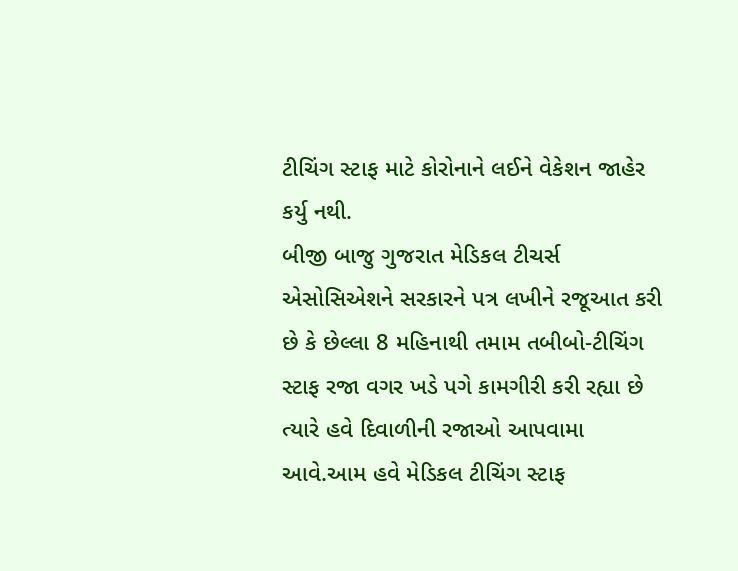ટીચિંગ સ્ટાફ માટે કોરોનાને લઈને વેકેશન જાહેર કર્યુ નથી.
બીજી બાજુ ગુજરાત મેડિકલ ટીચર્સ એસોસિએશને સરકારને પત્ર લખીને રજૂઆત કરી છે કે છેલ્લા 8 મહિનાથી તમામ તબીબો-ટીચિંગ સ્ટાફ રજા વગર ખડે પગે કામગીરી કરી રહ્યા છે ત્યારે હવે દિવાળીની રજાઓ આપવામા આવે.આમ હવે મેડિકલ ટીચિંગ સ્ટાફ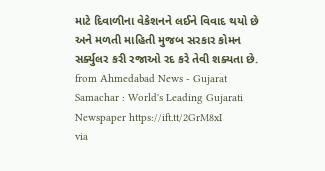માટે દિવાળીના વેકેશનને લઈને વિવાદ થયો છે અને મળતી માહિતી મુજબ સરકાર કોમન સર્ક્યુલર કરી રજાઓ રદ કરે તેવી શક્યતા છે.
from Ahmedabad News - Gujarat Samachar : World's Leading Gujarati Newspaper https://ift.tt/2GrM8xI
via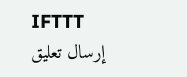IFTTT
إرسال تعليق